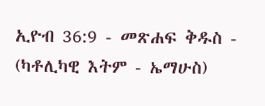ኢዮብ 36:9 - መጽሐፍ ቅዱስ - (ካቶሊካዊ እትም - ኤማሁስ)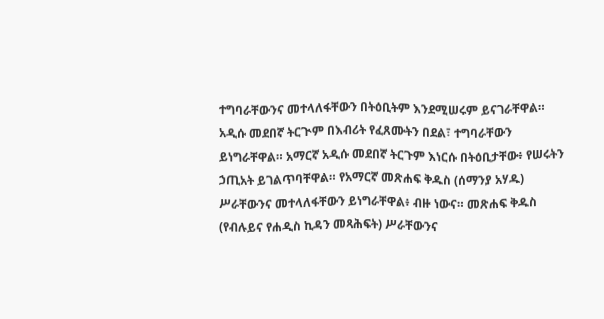ተግባራቸውንና መተላለፋቸውን በትዕቢትም እንደሚሠሩም ይናገራቸዋል። አዲሱ መደበኛ ትርጒም በእብሪት የፈጸሙትን በደል፣ ተግባራቸውን ይነግራቸዋል። አማርኛ አዲሱ መደበኛ ትርጉም እነርሱ በትዕቢታቸው፥ የሠሩትን ኃጢአት ይገልጥባቸዋል። የአማርኛ መጽሐፍ ቅዱስ (ሰማንያ አሃዱ) ሥራቸውንና መተላለፋቸውን ይነግራቸዋል፥ ብዙ ነውና። መጽሐፍ ቅዱስ (የብሉይና የሐዲስ ኪዳን መጻሕፍት) ሥራቸውንና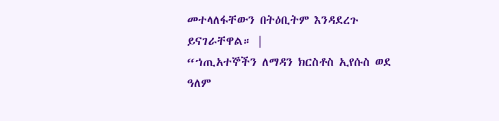መተላለፋቸውን በትዕቢትም እንዳደረጉ ይናገራቸዋል። |
“ኀጢአተኞችን ለማዳን ክርስቶስ ኢየሱስ ወደ ዓለም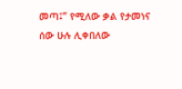መጣ፤” የሚለው ቃል የታመነና ሰው ሁሉ ሊቀበለው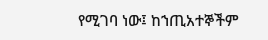የሚገባ ነው፤ ከኀጢአተኞችም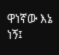ዋነኛው እኔ ነኝ፤